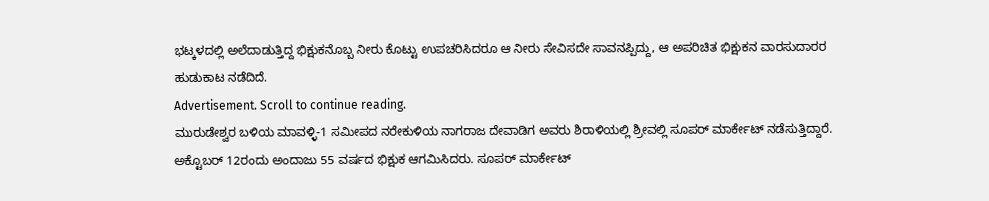ಭಟ್ಕಳದಲ್ಲಿ ಅಲೆದಾಡುತ್ತಿದ್ದ ಭಿಕ್ಷುಕನೊಬ್ಬ ನೀರು ಕೊಟ್ಟು ಉಪಚರಿಸಿದರೂ ಆ ನೀರು ಸೇವಿಸದೇ ಸಾವನಪ್ಪಿದ್ದು, ಆ ಅಪರಿಚಿತ ಭಿಕ್ಷುಕನ ವಾರಸುದಾರರ ಹುಡುಕಾಟ ನಡೆದಿದೆ.
Advertisement. Scroll to continue reading.
ಮುರುಡೇಶ್ವರ ಬಳಿಯ ಮಾವಳ್ಳಿ-1 ಸಮೀಪದ ನರೇಕುಳಿಯ ನಾಗರಾಜ ದೇವಾಡಿಗ ಅವರು ಶಿರಾಳಿಯಲ್ಲಿ ಶ್ರೀವಲ್ಲಿ ಸೂಪರ್ ಮಾರ್ಕೇಟ್ ನಡೆಸುತ್ತಿದ್ದಾರೆ. ಅಕ್ಟೊಬರ್ 12ರಂದು ಅಂದಾಜು 55 ವರ್ಷದ ಭಿಕ್ಷುಕ ಆಗಮಿಸಿದರು. ಸೂಪರ್ ಮಾರ್ಕೇಟ್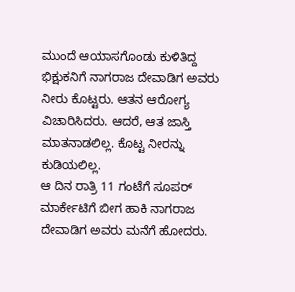ಮುಂದೆ ಆಯಾಸಗೊಂಡು ಕುಳಿತಿದ್ದ ಭಿಕ್ಷುಕನಿಗೆ ನಾಗರಾಜ ದೇವಾಡಿಗ ಅವರು ನೀರು ಕೊಟ್ಟರು. ಆತನ ಆರೋಗ್ಯ ವಿಚಾರಿಸಿದರು. ಆದರೆ, ಆತ ಜಾಸ್ತಿ ಮಾತನಾಡಲಿಲ್ಲ. ಕೊಟ್ಟ ನೀರನ್ನು ಕುಡಿಯಲಿಲ್ಲ.
ಆ ದಿನ ರಾತ್ರಿ 11 ಗಂಟೆಗೆ ಸೂಪರ್ ಮಾರ್ಕೇಟಿಗೆ ಬೀಗ ಹಾಕಿ ನಾಗರಾಜ ದೇವಾಡಿಗ ಅವರು ಮನೆಗೆ ಹೋದರು.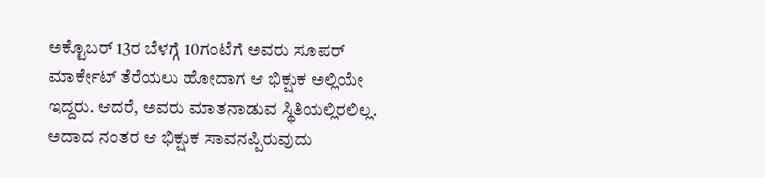ಅಕ್ಟೊಬರ್ 13ರ ಬೆಳಗ್ಗೆ 10ಗಂಟೆಗೆ ಅವರು ಸೂಪರ್ ಮಾರ್ಕೇಟ್ ತೆರೆಯಲು ಹೋದಾಗ ಆ ಭಿಕ್ಷುಕ ಅಲ್ಲಿಯೇ ಇದ್ದರು. ಆದರೆ, ಅವರು ಮಾತನಾಡುವ ಸ್ಥಿತಿಯಲ್ಲಿರಲಿಲ್ಲ. ಅದಾದ ನಂತರ ಆ ಭಿಕ್ಷುಕ ಸಾವನಪ್ಪಿರುವುದು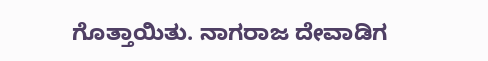ಗೊತ್ತಾಯಿತು. ನಾಗರಾಜ ದೇವಾಡಿಗ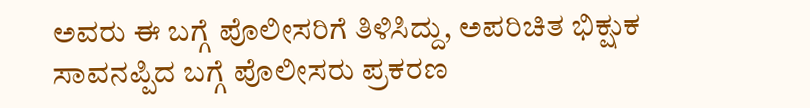ಅವರು ಈ ಬಗ್ಗೆ ಪೊಲೀಸರಿಗೆ ತಿಳಿಸಿದ್ದು, ಅಪರಿಚಿತ ಭಿಕ್ಷುಕ ಸಾವನಪ್ಪಿದ ಬಗ್ಗೆ ಪೊಲೀಸರು ಪ್ರಕರಣ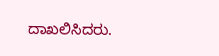ದಾಖಲಿಸಿದರು.